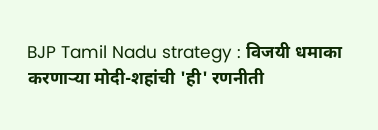BJP Tamil Nadu strategy : विजयी धमाका करणाऱ्या मोदी-शहांची 'ही' रणनीती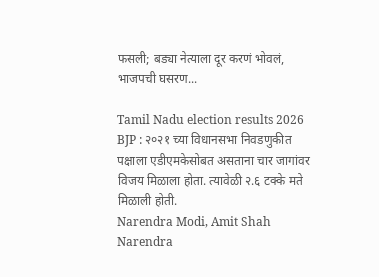फसली; बड्या नेत्याला दूर करणं भोवलं, भाजपची घसरण...

Tamil Nadu election results 2026 BJP : २०२१ च्या विधानसभा निवडणुकीत पक्षाला एडीएमकेसोबत असताना चार जागांवर विजय मिळाला होता. त्यावेळी २.६ टक्के मते मिळाली होती.
Narendra Modi, Amit Shah
Narendra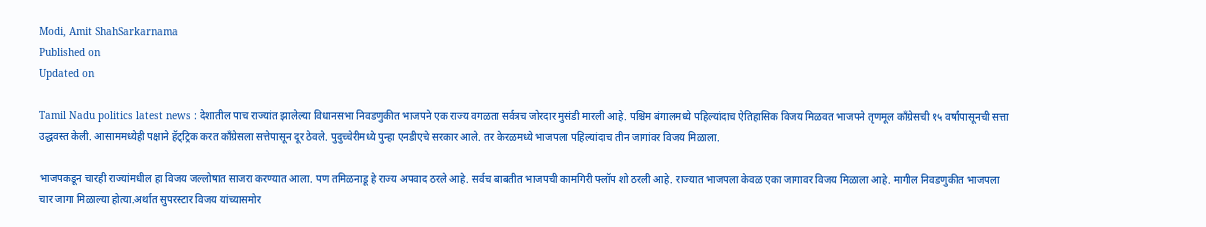Modi, Amit ShahSarkarnama
Published on
Updated on

Tamil Nadu politics latest news : देशातील पाच राज्यांत झालेल्या विधानसभा निवडणुकीत भाजपने एक राज्य वगळता सर्वत्रच जोरदार मुसंडी मारली आहे. पश्चिम बंगालमध्ये पहिल्यांदाच ऐतिहासिक विजय मिळवत भाजपने तृणमूल काँग्रेसची १५ वर्षांपासूनची सत्ता उद्धवस्त केली. आसाममध्येही पक्षाने हॅट्ट्रिक करत काँग्रेसला सत्तेपासून दूर ठेवले. पुदुच्चेरीमध्ये पुन्हा एनडीएचे सरकार आले. तर केरळमध्ये भाजपला पहिल्यांदाच तीन जागांवर विजय मिळाला.

भाजपकडून चारही राज्यांमधील हा विजय जल्लोषात साजरा करण्यात आला. पण तमिळनाडू हे राज्य अपवाद ठरले आहे. सर्वच बाबतीत भाजपची कामगिरी फ्लॉप शो ठरली आहे. राज्यात भाजपला केवळ एका जागावर विजय मिळाला आहे. मागील निवडणुकीत भाजपला चार जागा मिळाल्या होत्या.अर्थात सुपरस्टार विजय यांच्यासमोर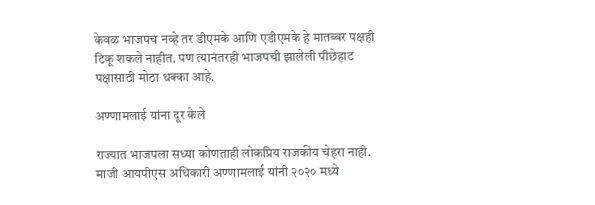केवळ भाजपच नव्हे तर डीएमके आणि एडीएमके हे मातब्बर पक्षही टिकू शकले नाहीत. पण त्यानंतरही भाजपची झालेली पीछेहाट पक्षासाठी मोठा धक्का आहे.

अण्णामलाई यांना दूर केले

राज्यात भाजपला सध्या कोणताही लोकप्रिय राजकीय चेहरा नाही. माजी आयपीएस अधिकारी अण्णामलाई यांनी २०२० मध्ये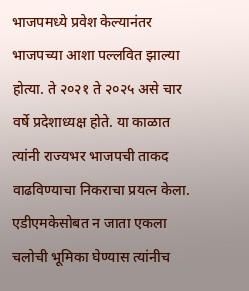भाजपमध्ये प्रवेश केल्यानंतर भाजपच्या आशा पल्लवित झाल्या होत्या. ते २०२१ ते २०२५ असे चार वर्षे प्रदेशाध्यक्ष होते. या काळात त्यांनी राज्यभर भाजपची ताकद वाढविण्याचा निकराचा प्रयत्न केला. एडीएमकेसोबत न जाता एकला चलोची भूमिका घेण्यास त्यांनीच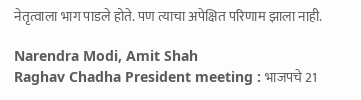नेतृत्वाला भाग पाडले होते. पण त्याचा अपेक्षित परिणाम झाला नाही.

Narendra Modi, Amit Shah
Raghav Chadha President meeting : भाजपचे 21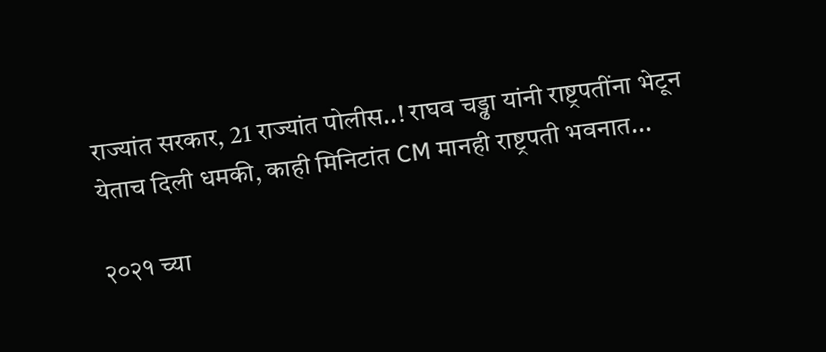राज्यांत सरकार, 21 राज्यांत पोलीस..! राघव चड्ढा यांनी राष्ट्रपतींना भेटून येताच दिली धमकी, काही मिनिटांत CM मानही राष्ट्रपती भवनात...

२०२१ च्या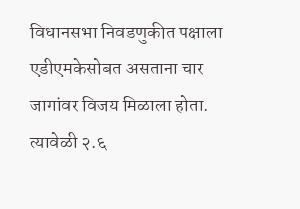विधानसभा निवडणुकीत पक्षाला एडीएमकेसोबत असताना चार जागांवर विजय मिळाला होता. त्यावेळी २.६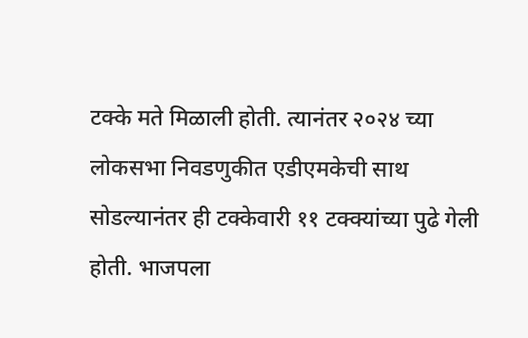टक्के मते मिळाली होती. त्यानंतर २०२४ च्या लोकसभा निवडणुकीत एडीएमकेची साथ सोडल्यानंतर ही टक्केवारी ११ टक्क्यांच्या पुढे गेली होती. भाजपला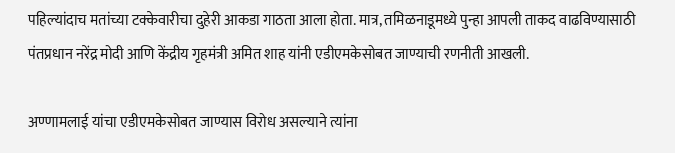पहिल्यांदाच मतांच्या टक्केवारीचा दुहेरी आकडा गाठता आला होता. मात्र, तमिळनाडूमध्ये पुन्हा आपली ताकद वाढविण्यासाठी पंतप्रधान नरेंद्र मोदी आणि केंद्रीय गृहमंत्री अमित शाह यांनी एडीएमकेसोबत जाण्याची रणनीती आखली.

अण्णामलाई यांचा एडीएमकेसोबत जाण्यास विरोध असल्याने त्यांना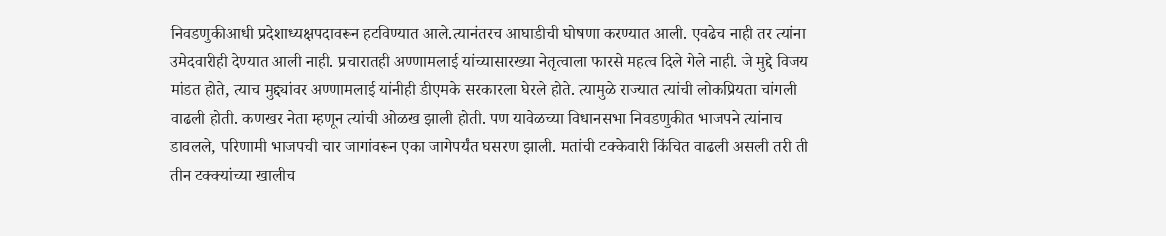निवडणुकीआधी प्रदेशाध्यक्षपदावरून हटविण्यात आले.त्यानंतरच आघाडीची घोषणा करण्यात आली. एवढेच नाही तर त्यांना उमेदवारीही देण्यात आली नाही. प्रचारातही अण्णामलाई यांच्यासारख्या नेतृत्वाला फारसे महत्व दिले गेले नाही. जे मुद्दे विजय मांडत होते, त्याच मुद्द्यांवर अण्णामलाई यांनीही डीएमके सरकारला घेरले होते. त्यामुळे राज्यात त्यांची लोकप्रियता चांगली वाढली होती. कणखर नेता म्हणून त्यांची ओळख झाली होती. पण यावेळच्या विधानसभा निवडणुकीत भाजपने त्यांनाच डावलले, परिणामी भाजपची चार जागांवरून एका जागेपर्यंत घसरण झाली. मतांची टक्केवारी किंचित वाढली असली तरी ती तीन टक्क्यांच्या खालीच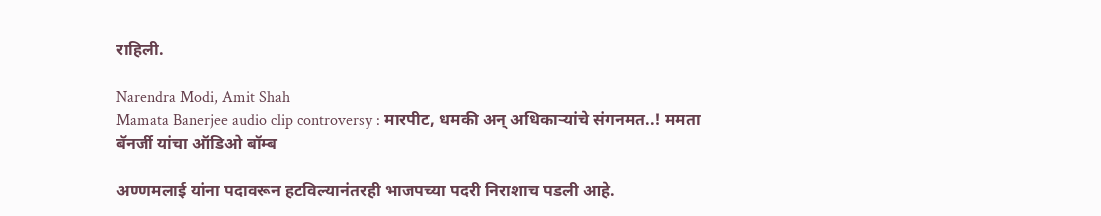राहिली.

Narendra Modi, Amit Shah
Mamata Banerjee audio clip controversy : मारपीट, धमकी अन् अधिकाऱ्यांचे संगनमत..! ममता बॅनर्जी यांचा ऑडिओ बॉम्ब

अण्णमलाई यांना पदावरून हटविल्यानंतरही भाजपच्या पदरी निराशाच पडली आहे.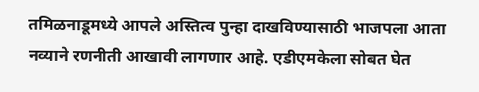तमिळनाडूमध्ये आपले अस्तित्व पुन्हा दाखविण्यासाठी भाजपला आता नव्याने रणनीती आखावी लागणार आहे. एडीएमकेला सोबत घेत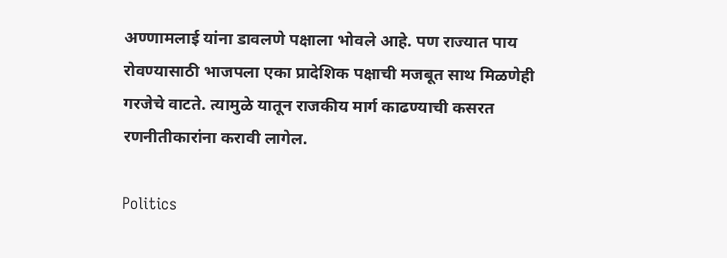अण्णामलाई यांना डावलणे पक्षाला भोवले आहे. पण राज्यात पाय रोवण्यासाठी भाजपला एका प्रादेशिक पक्षाची मजबूत साथ मिळणेही गरजेचे वाटते. त्यामुळे यातून राजकीय मार्ग काढण्याची कसरत रणनीतीकारांना करावी लागेल.

Politics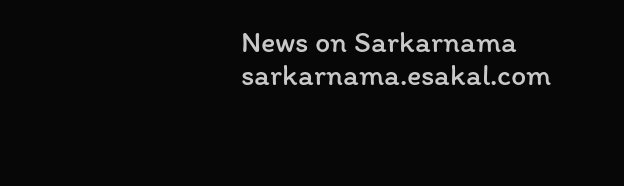News on Sarkarnama
sarkarnama.esakal.com